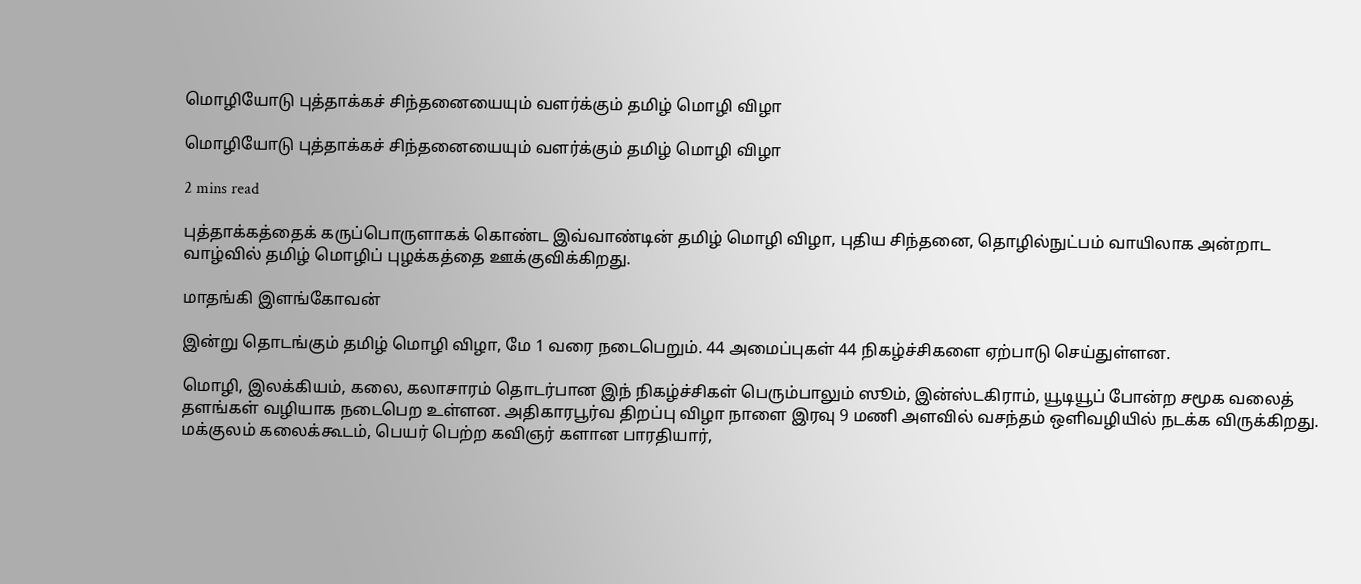மொழியோடு புத்தாக்கச் சிந்தனையையும் வளர்க்கும் தமிழ் மொழி விழா

மொழியோடு புத்தாக்கச் சிந்தனையையும் வளர்க்கும் தமிழ் மொழி விழா

2 mins read

புத்தாக்கத்தைக் கருப்பொருளாகக் கொண்ட இவ்வாண்டின் தமிழ் மொழி விழா, புதிய சிந்தனை, தொழில்நுட்பம் வாயிலாக அன்றாட வாழ்வில் தமிழ் மொழிப் புழக்கத்தை ஊக்குவிக்கிறது.

மாதங்கி இளங்கோவன்

இன்று தொடங்கும் தமிழ் மொழி விழா, மே 1 வரை நடைபெறும். 44 அமைப்புகள் 44 நிகழ்ச்சிகளை ஏற்பாடு செய்துள்ளன.

மொழி, இலக்கியம், கலை, கலாசாரம் தொடர்பான இந் நிகழ்ச்சிகள் பெரும்பாலும் ஸூம், இன்ஸ்டகிராம், யூடியூப் போன்ற சமூக வலைத் தளங்கள் வழியாக நடைபெற உள்ளன. அதிகாரபூர்வ திறப்பு விழா நாளை இரவு 9 மணி அளவில் வசந்தம் ஒளிவழியில் நடக்க விருக்கிறது. மக்குலம் கலைக்கூடம், பெயர் பெற்ற கவிஞர் களான பாரதியார்,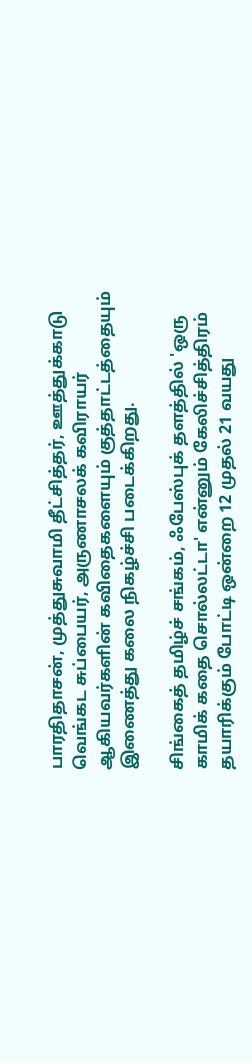பாரதிதாசன், முத்துசுவாமி தீட்சித்தர், ஊத்துக்காடு வெங்கட சுப்பையர், அருணாசலக் கவிராயர் ஆகியவர்களின் கவிதைகளையும் குத்தாட்டத்தையும் இணைத்து கலை நிகழ்ச்சி படைக்கிறது.

சிங்கைத் தமிழ்ச் சங்கம், ஃபேஸ்புக் தளத்தில் 'ஒரு காமிக் கதை சொல்லட்டா' என்னும் கேலிச்சித்திரம் தயாரிக்கும் போட்டி ஒன்றை 12 முதல் 21 வயது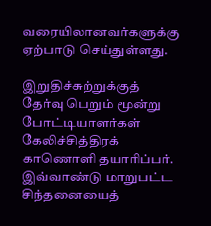வரையிலானவர்களுக்கு ஏற்பாடு செய்துள்ளது.

இறுதிச்சுற்றுக்குத் தேர்வு பெறும் மூன்று போட்டியாளர்கள் கேலிச்சித்திரக் காணொளி தயாரிப்பர். இவ்வாண்டு மாறுபட்ட சிந்தனையைத்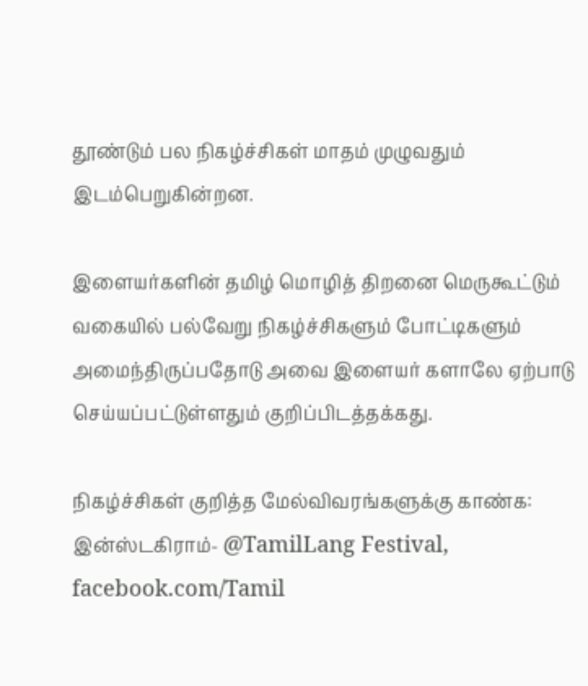தூண்டும் பல நிகழ்ச்சிகள் மாதம் முழுவதும் இடம்பெறுகின்றன.

இளையர்களின் தமிழ் மொழித் திறனை மெருகூட்டும் வகையில் பல்வேறு நிகழ்ச்சிகளும் போட்டிகளும் அமைந்திருப்பதோடு அவை இளையர் களாலே ஏற்பாடு செய்யப்பட்டுள்ளதும் குறிப்பிடத்தக்கது.

நிகழ்ச்சிகள் குறித்த மேல்விவரங்களுக்கு காண்க: இன்ஸ்டகிராம்- @TamilLang Festival, facebook.com/Tamil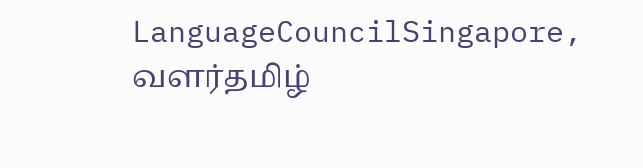LanguageCouncilSingapore, வளர்தமிழ்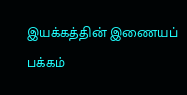இயக்கத்தின் இணையப் பக்கம்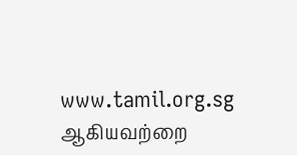www.tamil.org.sg ஆகியவற்றை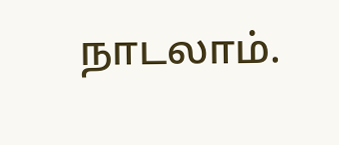நாடலாம்.